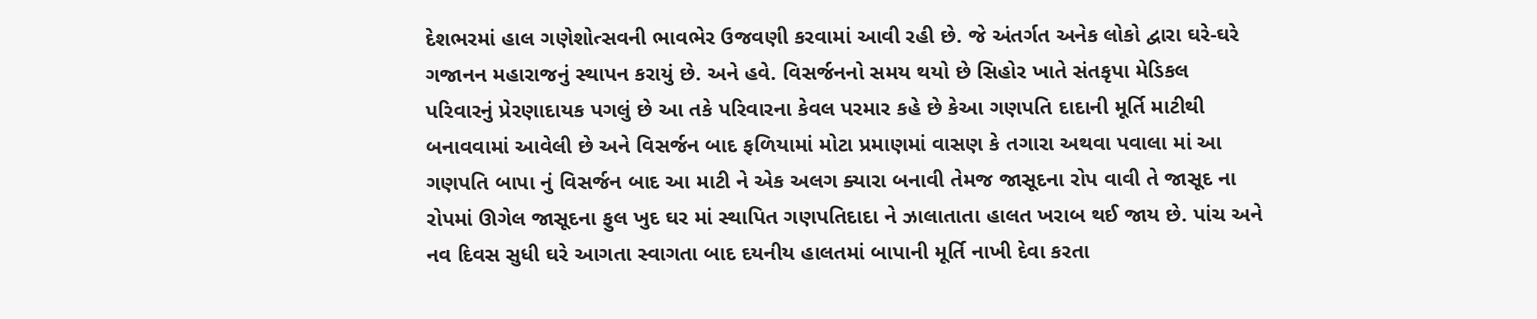દેશભરમાં હાલ ગણેશોત્સવની ભાવભેર ઉજવણી કરવામાં આવી રહી છે. જે અંતર્ગત અનેક લોકો દ્વારા ઘરે-ઘરે ગજાનન મહારાજનું સ્થાપન કરાયું છે. અને હવે. વિસર્જનનો સમય થયો છે સિહોર ખાતે સંતકૃપા મેડિકલ પરિવારનું પ્રેરણાદાયક પગલું છે આ તકે પરિવારના કેવલ પરમાર કહે છે કેઆ ગણપતિ દાદાની મૂર્તિ માટીથી બનાવવામાં આવેલી છે અને વિસર્જન બાદ ફળિયામાં મોટા પ્રમાણમાં વાસણ કે તગારા અથવા પવાલા માં આ ગણપતિ બાપા નું વિસર્જન બાદ આ માટી ને એક અલગ ક્યારા બનાવી તેમજ જાસૂદના રોપ વાવી તે જાસૂદ ના રોપમાં ઊગેલ જાસૂદના ફુલ ખુદ ઘર માં સ્થાપિત ગણપતિદાદા ને ઝાલાતાતા હાલત ખરાબ થઈ જાય છે. પાંચ અને નવ દિવસ સુધી ઘરે આગતા સ્વાગતા બાદ દયનીય હાલતમાં બાપાની મૂર્તિ નાખી દેવા કરતા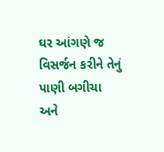ઘર આંગણે જ વિસર્જન કરીને તેનું પાણી બગીચા અને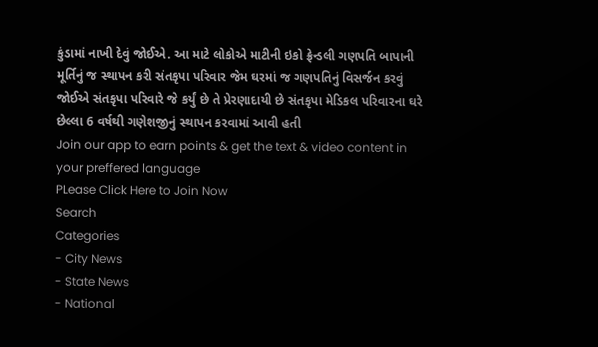કુંડામાં નાખી દેવું જોઈએ. આ માટે લોકોએ માટીની ઇકો ફ્રેન્ડલી ગણપતિ બાપાની મૂર્તિનું જ સ્થાપન કરી સંતકૃપા પરિવાર જેમ ઘરમાં જ ગણપતિનું વિસર્જન કરવું જોઈએ સંતકૃપા પરિવારે જે કર્યું છે તે પ્રેરણાદાયી છે સંતકૃપા મેડિકલ પરિવારના ઘરે છેલ્લા 6 વર્ષથી ગણેશજીનું સ્થાપન કરવામાં આવી હતી
Join our app to earn points & get the text & video content in your preffered language
PLease Click Here to Join Now
Search
Categories
- City News
- State News
- National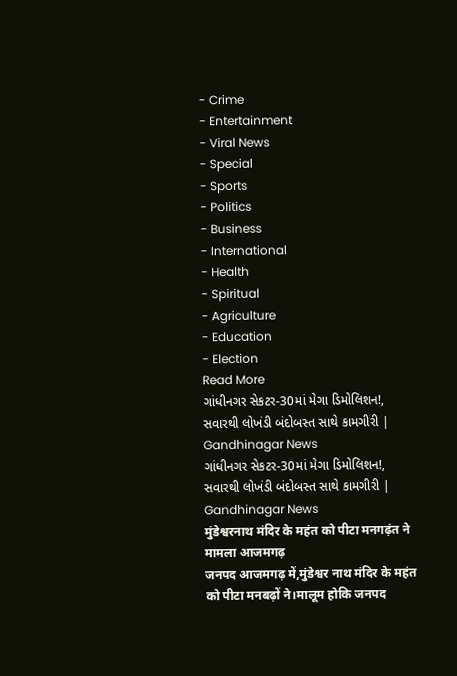- Crime
- Entertainment
- Viral News
- Special
- Sports
- Politics
- Business
- International
- Health
- Spiritual
- Agriculture
- Education
- Election
Read More
ગાંધીનગર સેકટર-30માં મેગા ડિમોલિશન!, સવારથી લોખંડી બંદોબસ્ત સાથે કામગીરી | Gandhinagar News
ગાંધીનગર સેકટર-30માં મેગા ડિમોલિશન!, સવારથી લોખંડી બંદોબસ્ત સાથે કામગીરી | Gandhinagar News
मुंडेश्वरनाथ मंदिर के महंत को पीटा मनगढ़ंत ने मामला आजमगढ़
जनपद आजमगढ़ में,मुंडेश्वर नाथ मंदिर के महंत को पीटा मनबढ़ों ने।मालूम होकि जनपद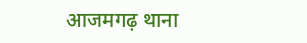आजमगढ़ थाना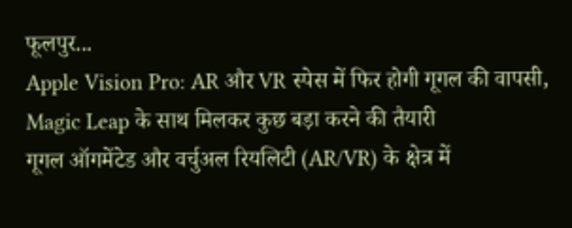फूलपुर...
Apple Vision Pro: AR और VR स्पेस में फिर होगी गूगल की वापसी, Magic Leap के साथ मिलकर कुछ बड़ा करने की तैयारी
गूगल ऑगमेंटेड और वर्चुअल रियलिटी (AR/VR) के क्षेत्र में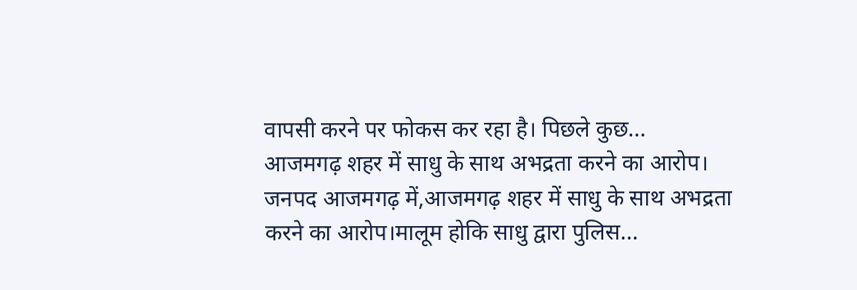वापसी करने पर फोकस कर रहा है। पिछले कुछ...
आजमगढ़ शहर में साधु के साथ अभद्रता करने का आरोप।
जनपद आजमगढ़ में,आजमगढ़ शहर में साधु के साथ अभद्रता करने का आरोप।मालूम होकि साधु द्वारा पुलिस...